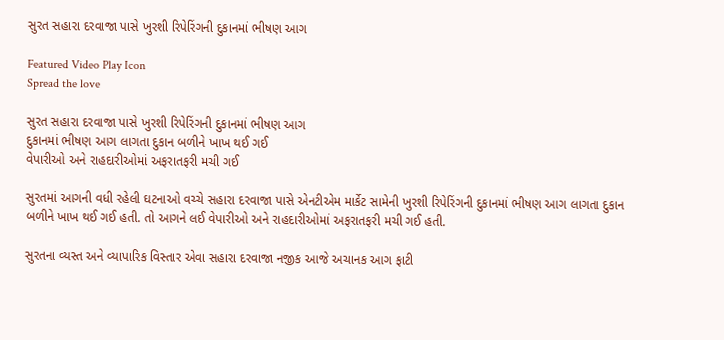સુરત સહારા દરવાજા પાસે ખુરશી રિપેરિંગની દુકાનમાં ભીષણ આગ

Featured Video Play Icon
Spread the love

સુરત સહારા દરવાજા પાસે ખુરશી રિપેરિંગની દુકાનમાં ભીષણ આગ
દુકાનમાં ભીષણ આગ લાગતા દુકાન બળીને ખાખ થઈ ગઈ
વેપારીઓ અને રાહદારીઓમાં અફરાતફરી મચી ગઈ

સુરતમાં આગની વધી રહેલી ઘટનાઓ વચ્ચે સહારા દરવાજા પાસે એનટીએમ માર્કેટ સામેની ખુરશી રિપેરિંગની દુકાનમાં ભીષણ આગ લાગતા દુકાન બળીને ખાખ થઈ ગઈ હતી. તો આગને લઈ વેપારીઓ અને રાહદારીઓમાં અફરાતફરી મચી ગઈ હતી.

સુરતના વ્યસ્ત અને વ્યાપારિક વિસ્તાર એવા સહારા દરવાજા નજીક આજે અચાનક આગ ફાટી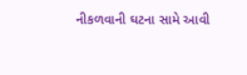નીકળવાની ઘટના સામે આવી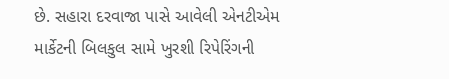છે. સહારા દરવાજા પાસે આવેલી એનટીએમ માર્કેટની બિલકુલ સામે ખુરશી રિપેરિંગની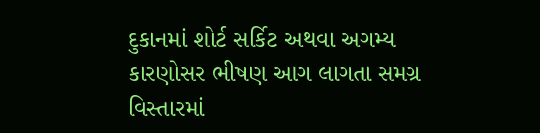દુકાનમાં શોર્ટ સર્કિટ અથવા અગમ્ય કારણોસર ભીષણ આગ લાગતા સમગ્ર વિસ્તારમાં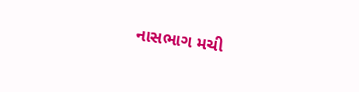નાસભાગ મચી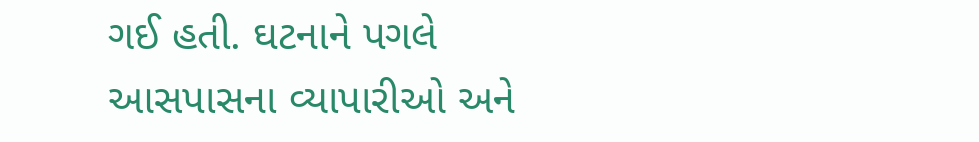ગઈ હતી. ઘટનાને પગલે આસપાસના વ્યાપારીઓ અને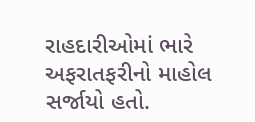રાહદારીઓમાં ભારે અફરાતફરીનો માહોલ સર્જાયો હતો.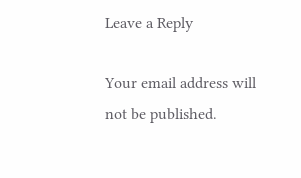Leave a Reply

Your email address will not be published.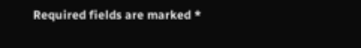Required fields are marked *